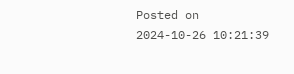Posted on 2024-10-26 10:21:39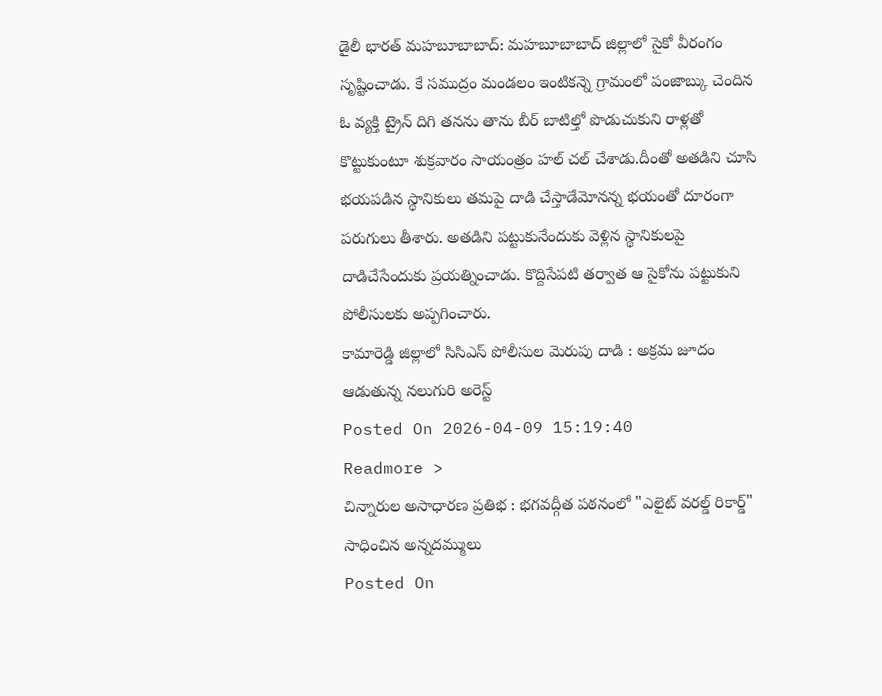డైలీ భారత్ మహబూబాబాద్: మహబూబాబాద్ జిల్లాలో సైకో వీరంగం సృష్టించాడు. కే సముద్రం మండలం ఇంటికన్నె గ్రామంలో పంజాబ్కు చెందిన ఓ వ్యక్తి ట్రైన్ దిగి తనను తాను బీర్ బాటిల్తో పొడుచుకుని రాళ్లతో కొట్టుకుంటూ శుక్రవారం సాయంత్రం హల్ చల్ చేశాడు.దీంతో అతడిని చూసి భయపడిన స్థానికులు తమపై దాడి చేస్తాడేమోనన్న భయంతో దూరంగా పరుగులు తీశారు. అతడిని పట్టుకునేందుకు వెళ్లిన స్థానికులపై దాడిచేసేందుకు ప్రయత్నించాడు. కొద్దిసేపటి తర్వాత ఆ సైకోను పట్టుకుని పోలీసులకు అప్పగించారు.
కామారెడ్డి జిల్లాలో సిసిఎస్ పోలీసుల మెరుపు దాడి : అక్రమ జూదం ఆడుతున్న నలుగురి అరెస్ట్
Posted On 2026-04-09 15:19:40
Readmore >
చిన్నారుల అసాధారణ ప్రతిభ : భగవద్గీత పఠనంలో "ఎలైట్ వరల్డ్ రికార్డ్" సాధించిన అన్నదమ్ములు
Posted On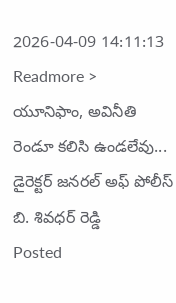2026-04-09 14:11:13
Readmore >
యూనిఫాం, అవినీతి రెండూ కలిసి ఉండలేవు... డైరెక్టర్ జనరల్ అఫ్ పోలీస్ బి. శివధర్ రెడ్డి
Posted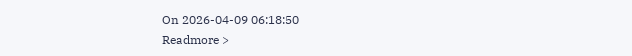On 2026-04-09 06:18:50
Readmore >